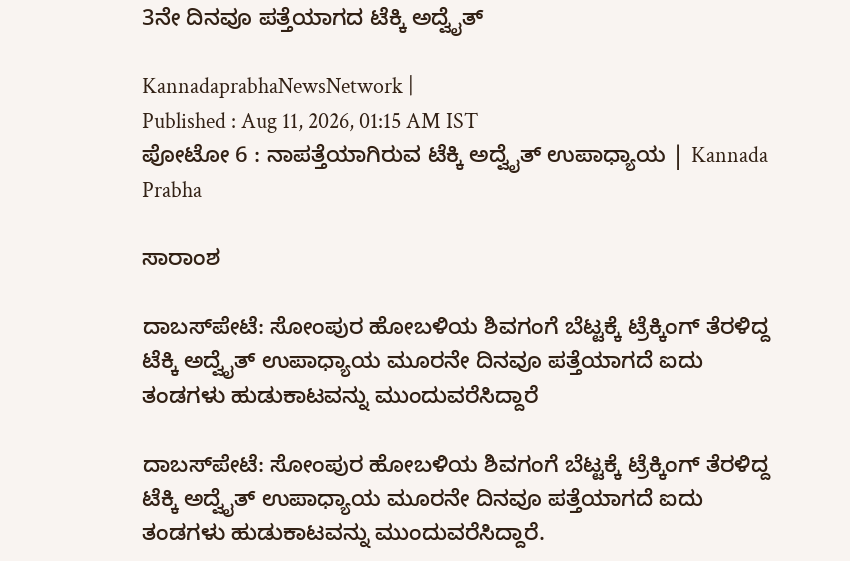3ನೇ ದಿನವೂ ಪತ್ತೆಯಾಗದ ಟೆಕ್ಕಿ ಅದ್ವೈತ್

KannadaprabhaNewsNetwork |
Published : Aug 11, 2026, 01:15 AM IST
ಪೋಟೋ 6 : ನಾಪತ್ತೆಯಾಗಿರುವ ಟೆಕ್ಕಿ ಅದ್ವೈತ್ ಉಪಾಧ್ಯಾಯ | Kannada Prabha

ಸಾರಾಂಶ

ದಾಬಸ್‍ಪೇಟೆ: ಸೋಂಪುರ ಹೋಬಳಿಯ ಶಿವಗಂಗೆ ಬೆಟ್ಟಕ್ಕೆ ಟ್ರೆಕ್ಕಿಂಗ್ ತೆರಳಿದ್ದ ಟೆಕ್ಕಿ ಅದ್ವೈತ್ ಉಪಾಧ್ಯಾಯ ಮೂರನೇ ದಿನವೂ ಪತ್ತೆಯಾಗದೆ ಐದು ತಂಡಗಳು ಹುಡುಕಾಟವನ್ನು ಮುಂದುವರೆಸಿದ್ದಾರೆ

ದಾಬಸ್‍ಪೇಟೆ: ಸೋಂಪುರ ಹೋಬಳಿಯ ಶಿವಗಂಗೆ ಬೆಟ್ಟಕ್ಕೆ ಟ್ರೆಕ್ಕಿಂಗ್ ತೆರಳಿದ್ದ ಟೆಕ್ಕಿ ಅದ್ವೈತ್ ಉಪಾಧ್ಯಾಯ ಮೂರನೇ ದಿನವೂ ಪತ್ತೆಯಾಗದೆ ಐದು ತಂಡಗಳು ಹುಡುಕಾಟವನ್ನು ಮುಂದುವರೆಸಿದ್ದಾರೆ.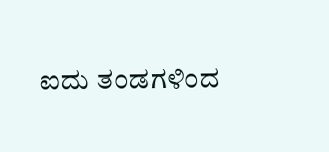ಐದು ತಂಡಗಳಿಂದ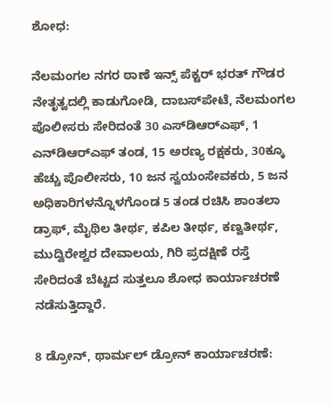ಶೋಧ:

ನೆಲಮಂಗಲ ನಗರ ಠಾಣೆ ಇನ್ಸ್ ಪೆಕ್ಟರ್ ಭರತ್ ಗೌಡರ ನೇತೃತ್ವದಲ್ಲಿ ಕಾಡುಗೋಡಿ, ದಾಬಸ್‍ಪೇಟೆ, ನೆಲಮಂಗಲ ಪೊಲೀಸರು ಸೇರಿದಂತೆ 30 ಎಸ್‌ಡಿಆರ್‌ಎಫ್, 1 ಎನ್‌ಡಿಆರ್‌ಎಫ್ ತಂಡ, 15 ಅರಣ್ಯ ರಕ್ಷಕರು, 30ಕ್ಕೂ ಹೆಚ್ಚು ಪೊಲೀಸರು, 10 ಜನ ಸ್ವಯಂಸೇವಕರು, 5 ಜನ ಅಧಿಕಾರಿಗಳನ್ನೊಳಗೊಂಡ 5 ತಂಡ ರಚಿಸಿ ಶಾಂತಲಾ ಡ್ರಾಫ್, ಮೈಥಿಲ ತೀರ್ಥ, ಕಪಿಲ ತೀರ್ಥ, ಕಣ್ವತೀರ್ಥ, ಮುದ್ವಿರೇಶ್ವರ ದೇವಾಲಯ, ಗಿರಿ ಪ್ರದಕ್ಷಿಣೆ ರಸ್ತೆ ಸೇರಿದಂತೆ ಬೆಟ್ಟದ ಸುತ್ತಲೂ ಶೋಧ ಕಾರ್ಯಾಚರಣೆ ನಡೆಸುತ್ತಿದ್ದಾರೆ.

8 ಡ್ರೋನ್, ಥಾರ್ಮಲ್ ಡ್ರೋನ್ ಕಾರ್ಯಾಚರಣೆ: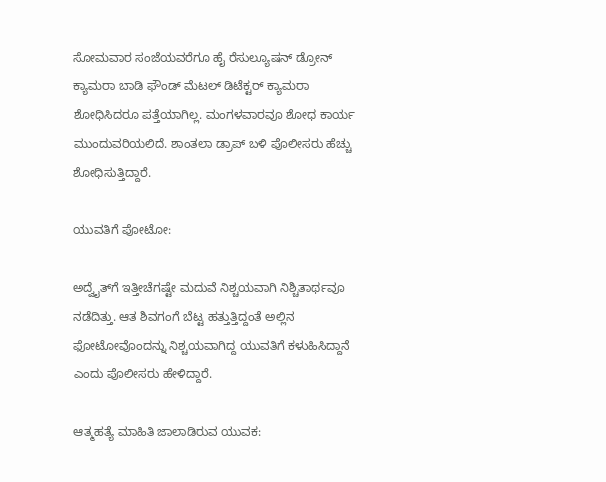ಸೋಮವಾರ ಸಂಜೆಯವರೆಗೂ ಹೈ ರೆಸುಲ್ಯೂಷನ್ ಡ್ರೋನ್‌ ಕ್ಯಾಮರಾ ಬಾಡಿ ಫೌಂಡ್ ಮೆಟಲ್ ಡಿಟೆಕ್ಟರ್ ಕ್ಯಾಮರಾ ಶೋಧಿಸಿದರೂ ಪತ್ತೆಯಾಗಿಲ್ಲ. ಮಂಗಳವಾರವೂ ಶೋಧ ಕಾರ್ಯ ಮುಂದುವರಿಯಲಿದೆ. ಶಾಂತಲಾ ಡ್ರಾಪ್‌ ಬಳಿ ಪೊಲೀಸರು ಹೆಚ್ಚು ಶೋಧಿಸುತ್ತಿದ್ದಾರೆ.

ಯುವತಿಗೆ ಪೋಟೋ:

ಅದ್ವೈತ್‍ಗೆ ಇತ್ತೀಚೆಗಷ್ಟೇ ಮದುವೆ ನಿಶ್ಚಯವಾಗಿ ನಿಶ್ಚಿತಾರ್ಥವೂ ನಡೆದಿತ್ತು. ಆತ ಶಿವಗಂಗೆ ಬೆಟ್ಟ ಹತ್ತುತ್ತಿದ್ದಂತೆ ಅಲ್ಲಿನ ಫೋಟೋವೊಂದನ್ನು ನಿಶ್ಚಯವಾಗಿದ್ದ ಯುವತಿಗೆ ಕಳುಹಿಸಿದ್ದಾನೆ ಎಂದು ಪೊಲೀಸರು ಹೇಳಿದ್ದಾರೆ.

ಆತ್ಮಹತ್ಯೆ ಮಾಹಿತಿ ಜಾಲಾಡಿರುವ ಯುವಕ: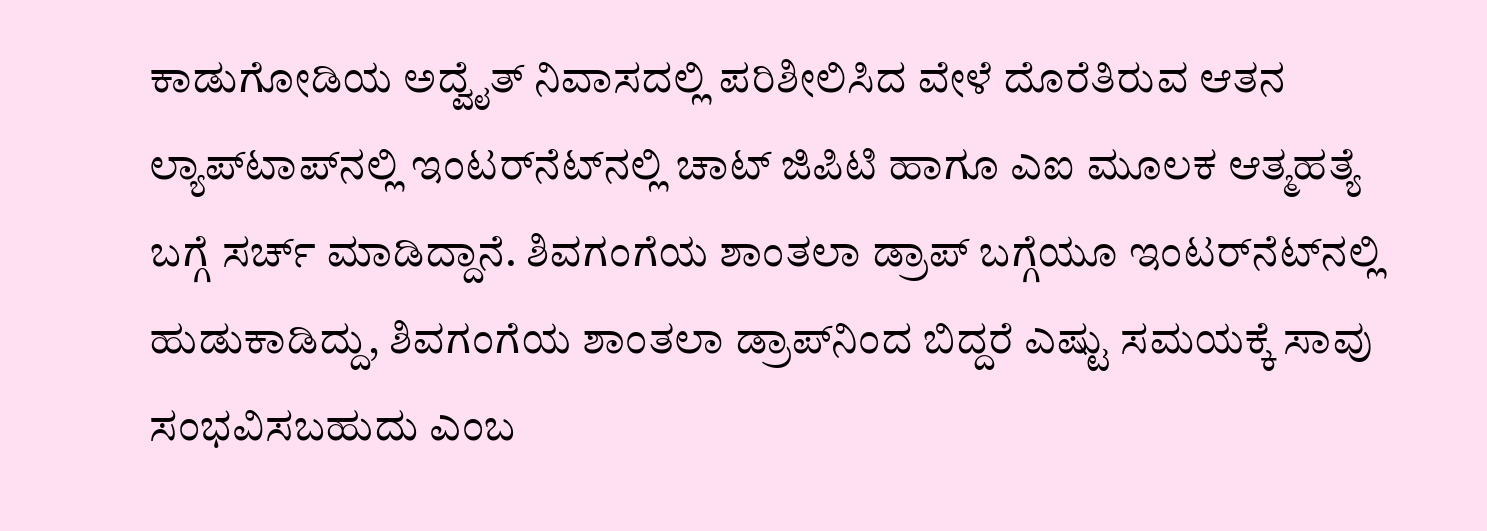ಕಾಡುಗೋಡಿಯ ಅದ್ವೈತ್ ನಿವಾಸದಲ್ಲಿ ಪರಿಶೀಲಿಸಿದ ವೇಳೆ ದೊರೆತಿರುವ ಆತನ ಲ್ಯಾಪ್‍ಟಾಪ್‌ನಲ್ಲಿ ಇಂಟರ್‌ನೆಟ್‍ನಲ್ಲಿ ಚಾಟ್ ಜಿಪಿಟಿ ಹಾಗೂ ಎಐ ಮೂಲಕ ಆತ್ಮಹತ್ಯೆ ಬಗ್ಗೆ ಸರ್ಚ್ ಮಾಡಿದ್ದಾನೆ. ಶಿವಗಂಗೆಯ ಶಾಂತಲಾ ಡ್ರಾಪ್ ಬಗ್ಗೆಯೂ ಇಂಟರ್‌ನೆಟ್‌ನಲ್ಲಿ ಹುಡುಕಾಡಿದ್ದು, ಶಿವಗಂಗೆಯ ಶಾಂತಲಾ ಡ್ರಾಪ್‌ನಿಂದ ಬಿದ್ದರೆ ಎಷ್ಟು ಸಮಯಕ್ಕೆ ಸಾವು ಸಂಭವಿಸಬಹುದು ಎಂಬ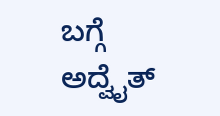ಬಗ್ಗೆ ಅದ್ವೈತ್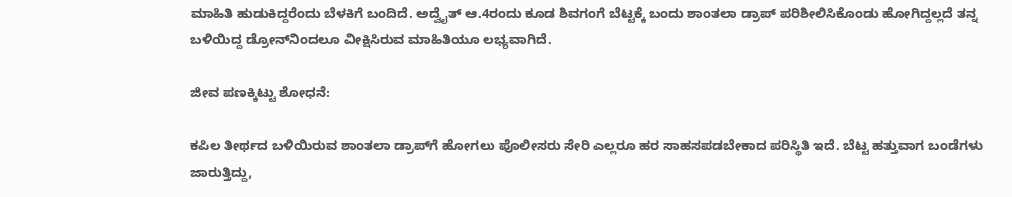ಮಾಹಿತಿ ಹುಡುಕಿದ್ದರೆಂದು ಬೆಳಕಿಗೆ ಬಂದಿದೆ. ಅದ್ವೈತ್ ಆ.4ರಂದು ಕೂಡ ಶಿವಗಂಗೆ ಬೆಟ್ಟಕ್ಕೆ ಬಂದು ಶಾಂತಲಾ ಡ್ರಾಪ್ ಪರಿಶೀಲಿಸಿಕೊಂಡು ಹೋಗಿದ್ದಲ್ಲದೆ ತನ್ನ ಬಳಿಯಿದ್ದ ಡ್ರೋನ್‌ನಿಂದಲೂ ವೀಕ್ಷಿಸಿರುವ ಮಾಹಿತಿಯೂ ಲಭ್ಯವಾಗಿದೆ.

ಜೀವ ಪಣಕ್ಕಿಟ್ಟು ಶೋಧನೆ:

ಕಪಿಲ ತೀರ್ಥದ ಬಳಿಯಿರುವ ಶಾಂತಲಾ ಡ್ರಾಪ್‌ಗೆ ಹೋಗಲು ಪೊಲೀಸರು ಸೇರಿ ಎಲ್ಲರೂ ಹರ ಸಾಹಸಪಡಬೇಕಾದ ಪರಿಸ್ಥಿತಿ ಇದೆ. ಬೆಟ್ಟ ಹತ್ತುವಾಗ ಬಂಡೆಗಳು ಜಾರುತ್ತಿದ್ದು,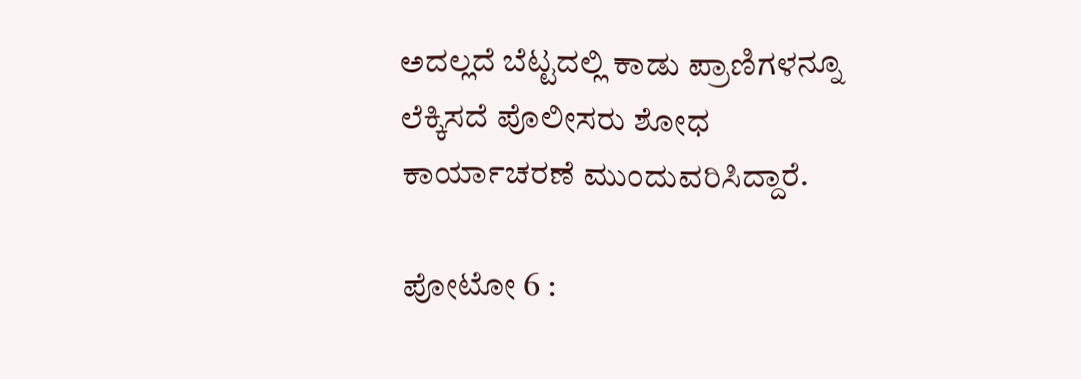ಅದಲ್ಲದೆ ಬೆಟ್ಟದಲ್ಲಿ ಕಾಡು ಪ್ರಾಣಿಗಳನ್ನೂ ಲೆಕ್ಕಿಸದೆ ಪೊಲೀಸರು ಶೋಧ ಕಾರ್ಯಾಚರಣೆ ಮುಂದುವರಿಸಿದ್ದಾರೆ.

ಪೋಟೋ 6 :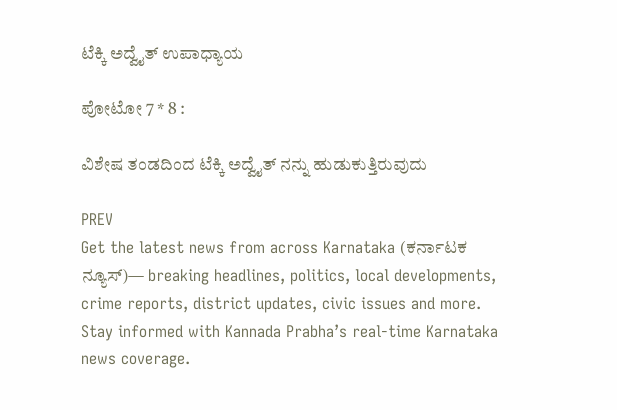ಟೆಕ್ಕಿ ಅದ್ವೈತ್ ಉಪಾಧ್ಯಾಯ

ಪೋಟೋ 7 * 8 :

ವಿಶೇಷ ತಂಡದಿಂದ ಟೆಕ್ಕಿ ಅದ್ವೈತ್ ನನ್ನು ಹುಡುಕುತ್ತಿರುವುದು

PREV
Get the latest news from across Karnataka (ಕರ್ನಾಟಕ ನ್ಯೂಸ್)— breaking headlines, politics, local developments, crime reports, district updates, civic issues and more. Stay informed with Kannada Prabha’s real‑time Karnataka news coverage.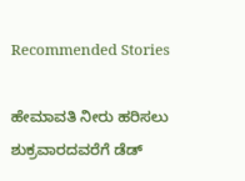Recommended Stories

ಹೇಮಾವತಿ ನೀರು ಹರಿಸಲು ಶುಕ್ರವಾರದವರೆಗೆ ಡೆಡ್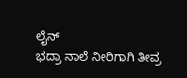ಲೈನ್
ಭದ್ರಾ ನಾಲೆ ನೀರಿಗಾಗಿ ತೀವ್ರ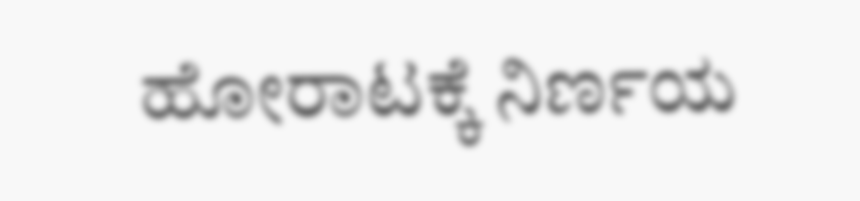ಹೋರಾಟಕ್ಕೆ ನಿರ್ಣಯ